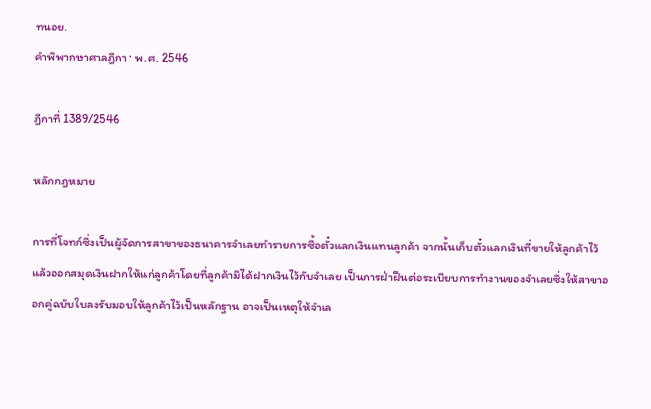ทนอย.
คำพิพากษาศาลฎีกา · พ.ศ. 2546

ฎีกาที่ 1389/2546

หลักกฎหมาย

การที่โจทก์ซึ่งเป็นผู้จัดการสาขาของธนาคารจำเลยทำรายการซื้อตั๋วแลกเงินแทนลูกค้า จากนั้นเก็บตั๋วแลกเงินที่ขายให้ลูกค้าไว้แล้วออกสมุดเงินฝากให้แก่ลูกค้าโดยที่ลูกค้ามิได้ฝากเงินไว้กับจำเลย เป็นการฝ่าฝืนต่อระเบียบการทำงานของจำเลยซึ่งให้สาขาออกคู่ฉบับใบลงรับมอบให้ลูกค้าไว้เป็นหลักฐาน อาจเป็นเหตุให้จำเล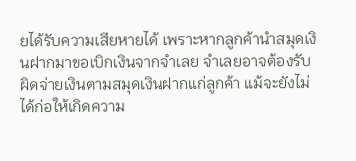ยได้รับความเสียหายได้ เพราะหากลูกค้านำสมุดเงินฝากมาขอเบิกเงินจากจำเลย จำเลยอาจต้องรับผิดจ่ายเงินตามสมุดเงินฝากแก่ลูกค้า แม้จะยังไม่ได้ก่อให้เกิดความ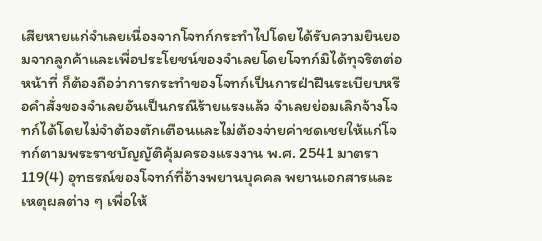เสียหายแก่จำเลยเนื่องจากโจทก์กระทำไปโดยได้รับความยินยอมจากลูกค้าและเพื่อประโยชน์ของจำเลยโดยโจทก์มิได้ทุจริตต่อหน้าที่ ก็ต้องถือว่าการกระทำของโจทก์เป็นการฝ่าฝืนระเบียบหรือคำสั่งของจำเลยอันเป็นกรณีร้ายแรงแล้ว จำเลยย่อมเลิกจ้างโจทก์ได้โดยไม่จำต้องตักเตือนและไม่ต้องจ่ายค่าชดเชยให้แก่โจทก์ตามพระราชบัญญัติคุ้มครองแรงงาน พ.ศ. 2541 มาตรา 119(4) อุทธรณ์ของโจทก์ที่อ้างพยานบุคคล พยานเอกสารและเหตุผลต่าง ๆ เพื่อให้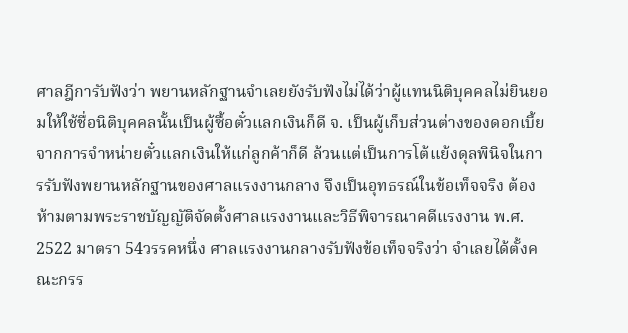ศาลฎีการับฟังว่า พยานหลักฐานจำเลยยังรับฟังไม่ได้ว่าผู้แทนนิติบุคคลไม่ยินยอมให้ใช้ชื่อนิติบุคคลนั้นเป็นผู้ซื้อตั๋วแลกเงินก็ดี จ. เป็นผู้เก็บส่วนต่างของดอกเบี้ยจากการจำหน่ายตั๋วแลกเงินให้แก่ลูกค้าก็ดี ล้วนแต่เป็นการโต้แย้งดุลพินิจในการรับฟังพยานหลักฐานของศาลแรงงานกลาง จึงเป็นอุทธรณ์ในข้อเท็จจริง ต้องห้ามตามพระราชบัญญัติจัดตั้งศาลแรงงานและวิธีพิจารณาคดีแรงงาน พ.ศ. 2522 มาตรา 54วรรคหนึ่ง ศาลแรงงานกลางรับฟังข้อเท็จจริงว่า จำเลยได้ตั้งคณะกรร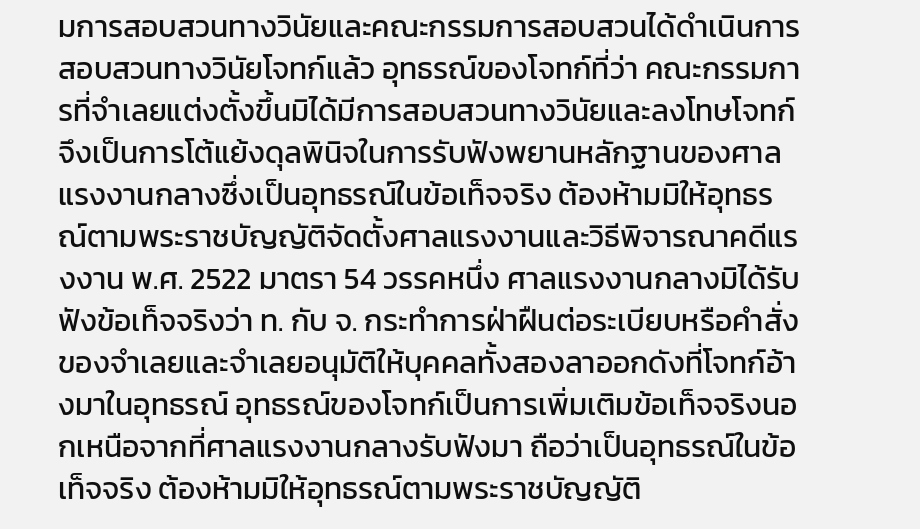มการสอบสวนทางวินัยและคณะกรรมการสอบสวนได้ดำเนินการสอบสวนทางวินัยโจทก์แล้ว อุทธรณ์ของโจทก์ที่ว่า คณะกรรมการที่จำเลยแต่งตั้งขึ้นมิได้มีการสอบสวนทางวินัยและลงโทษโจทก์ จึงเป็นการโต้แย้งดุลพินิจในการรับฟังพยานหลักฐานของศาลแรงงานกลางซึ่งเป็นอุทธรณ์ในข้อเท็จจริง ต้องห้ามมิให้อุทธรณ์ตามพระราชบัญญัติจัดตั้งศาลแรงงานและวิธีพิจารณาคดีแรงงาน พ.ศ. 2522 มาตรา 54 วรรคหนึ่ง ศาลแรงงานกลางมิได้รับฟังข้อเท็จจริงว่า ท. กับ จ. กระทำการฝ่าฝืนต่อระเบียบหรือคำสั่งของจำเลยและจำเลยอนุมัติให้บุคคลทั้งสองลาออกดังที่โจทก์อ้างมาในอุทธรณ์ อุทธรณ์ของโจทก์เป็นการเพิ่มเติมข้อเท็จจริงนอกเหนือจากที่ศาลแรงงานกลางรับฟังมา ถือว่าเป็นอุทธรณ์ในข้อเท็จจริง ต้องห้ามมิให้อุทธรณ์ตามพระราชบัญญัติ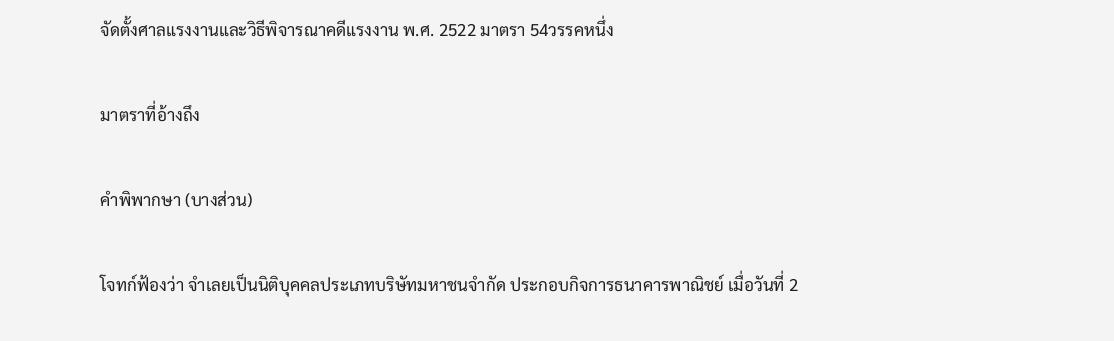จัดตั้งศาลแรงงานและวิธีพิจารณาคดีแรงงาน พ.ศ. 2522 มาตรา 54วรรคหนึ่ง

มาตราที่อ้างถึง

คำพิพากษา (บางส่วน)

โจทก์ฟ้องว่า จำเลยเป็นนิติบุคคลประเภทบริษัทมหาชนจำกัด ประกอบกิจการธนาคารพาณิชย์ เมื่อวันที่ 2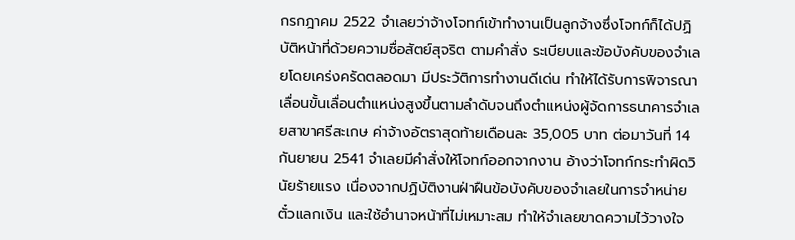กรกฎาคม 2522 จำเลยว่าจ้างโจทก์เข้าทำงานเป็นลูกจ้างซึ่งโจทก์ก็ได้ปฏิบัติหน้าที่ด้วยความซื่อสัตย์สุจริต ตามคำสั่ง ระเบียบและข้อบังคับของจำเลยโดยเคร่งครัดตลอดมา มีประวัติการทำงานดีเด่น ทำให้ได้รับการพิจารณาเลื่อนขั้นเลื่อนตำแหน่งสูงขึ้นตามลำดับจนถึงตำแหน่งผู้จัดการธนาคารจำเลยสาขาศรีสะเกษ ค่าจ้างอัตราสุดท้ายเดือนละ 35,005 บาท ต่อมาวันที่ 14 กันยายน 2541 จำเลยมีคำสั่งให้โจทก์ออกจากงาน อ้างว่าโจทก์กระทำผิดวินัยร้ายแรง เนื่องจากปฏิบัติงานฝ่าฝืนข้อบังคับของจำเลยในการจำหน่ายตั๋วแลกเงิน และใช้อำนาจหน้าที่ไม่เหมาะสม ทำให้จำเลยขาดความไว้วางใจ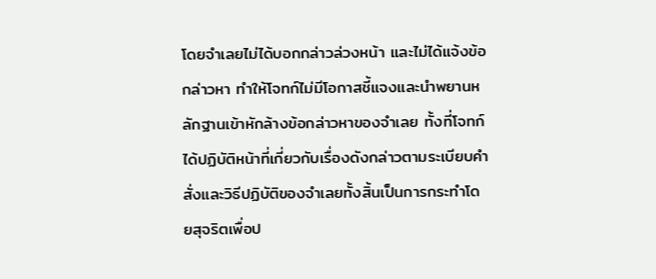โดยจำเลยไม่ได้บอกกล่าวล่วงหน้า และไม่ได้แจ้งข้อกล่าวหา ทำให้โจทก์ไม่มีโอกาสชี้แจงและนำพยานหลักฐานเข้าหักล้างข้อกล่าวหาของจำเลย ทั้งที่โจทก์ได้ปฏิบัติหน้าที่เกี่ยวกับเรื่องดังกล่าวตามระเบียบคำสั่งและวิธีปฏิบัติของจำเลยทั้งสิ้นเป็นการกระทำโดยสุจริตเพื่อป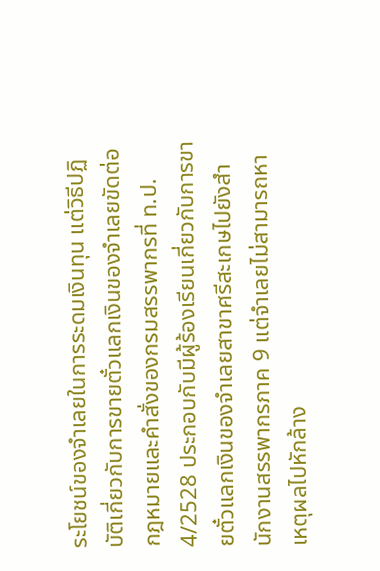ระโยชน์ของจำเลยในการระดมเงินทุน แต่วิธีปฏิบัติเกี่ยวกับการขายตั๋วแลกเงินของจำเลยขัดต่อกฎหมายและคำสั่งของกรมสรรพากรที่ ท.ป. 4/2528 ประกอบกับมีผู้ร้องเรียนเกี่ยวกับการขายตั๋วแลกเงินของจำเลยสาขาศรีสะเกษไปยังสำนักงานสรรพากรภาค 9 แต่จำเลยไม่สามารถหาเหตุผลไปหักล้าง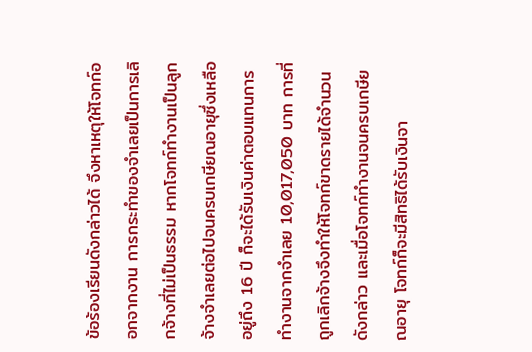ข้อร้องเรียนดังกล่าวได้ จึงหาเหตุให้โจทก์ออกจากงาน การกระทำของจำเลยเป็นการเลิกจ้างที่ไม่เป็นธรรม หากโจทก์ทำงานเป็นลูกจ้างจำเลยต่อไปจนครบเกษียณอายุซึ่งเหลืออยู่ถึง 16 ปี ก็จะได้รับเงินค่าตอบแทนการทำงานจากจำเลย 10,017,050 บาท การที่ถูกเลิกจ้างจึงทำให้โจทก์ขาดรายได้จำนวนดังกล่าว และเมื่อโจทก์ทำงานจนครบเกษียณอายุ โจทก์ก็จะมีสิทธิได้รับเงินจา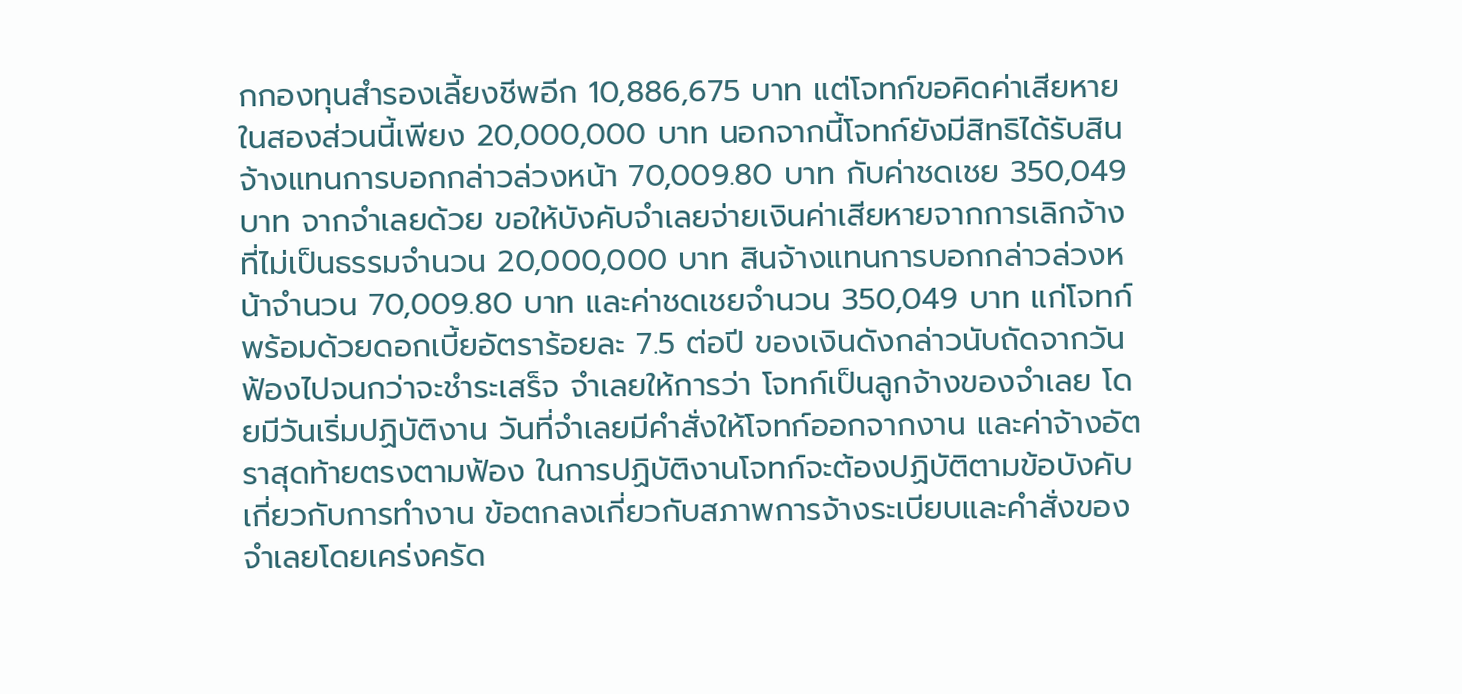กกองทุนสำรองเลี้ยงชีพอีก 10,886,675 บาท แต่โจทก์ขอคิดค่าเสียหายในสองส่วนนี้เพียง 20,000,000 บาท นอกจากนี้โจทก์ยังมีสิทธิได้รับสินจ้างแทนการบอกกล่าวล่วงหน้า 70,009.80 บาท กับค่าชดเชย 350,049 บาท จากจำเลยด้วย ขอให้บังคับจำเลยจ่ายเงินค่าเสียหายจากการเลิกจ้างที่ไม่เป็นธรรมจำนวน 20,000,000 บาท สินจ้างแทนการบอกกล่าวล่วงหน้าจำนวน 70,009.80 บาท และค่าชดเชยจำนวน 350,049 บาท แก่โจทก์ พร้อมด้วยดอกเบี้ยอัตราร้อยละ 7.5 ต่อปี ของเงินดังกล่าวนับถัดจากวันฟ้องไปจนกว่าจะชำระเสร็จ จำเลยให้การว่า โจทก์เป็นลูกจ้างของจำเลย โดยมีวันเริ่มปฏิบัติงาน วันที่จำเลยมีคำสั่งให้โจทก์ออกจากงาน และค่าจ้างอัตราสุดท้ายตรงตามฟ้อง ในการปฏิบัติงานโจทก์จะต้องปฏิบัติตามข้อบังคับเกี่ยวกับการทำงาน ข้อตกลงเกี่ยวกับสภาพการจ้างระเบียบและคำสั่งของจำเลยโดยเคร่งครัด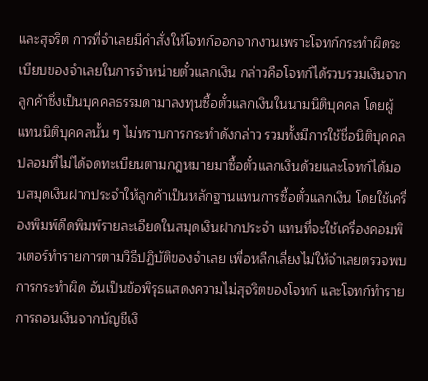และสุจริต การที่จำเลยมีคำสั่งให้โจทก์ออกจากงานเพราะโจทก์กระทำผิดระเบียบของจำเลยในการจำหน่ายตั๋วแลกเงิน กล่าวคือโจทก์ได้รวบรวมเงินจากลูกค้าซึ่งเป็นบุคคลธรรมดามาลงทุนซื้อตั๋วแลกเงินในนามนิติบุคคล โดยผู้แทนนิติบุคคลนั้น ๆ ไม่ทราบการกระทำดังกล่าว รวมทั้งมีการใช้ชื่อนิติบุคคลปลอมที่ไม่ได้จดทะเบียนตามกฎหมายมาซื้อตั๋วแลกเงินด้วยและโจทก์ได้มอบสมุดเงินฝากประจำให้ลูกค้าเป็นหลักฐานแทนการซื้อตั๋วแลกเงิน โดยใช้เครื่องพิมพ์ดีดพิมพ์รายละเอียดในสมุดเงินฝากประจำ แทนที่จะใช้เครื่องคอมพิวเตอร์ทำรายการตามวิธีปฏิบัติของจำเลย เพื่อหลีกเลี่ยงไม่ให้จำเลยตรวจพบการกระทำผิด อันเป็นข้อพิรุธแสดงความไม่สุจริตของโจทก์ และโจทก์ทำรายการถอนเงินจากบัญชีเงิ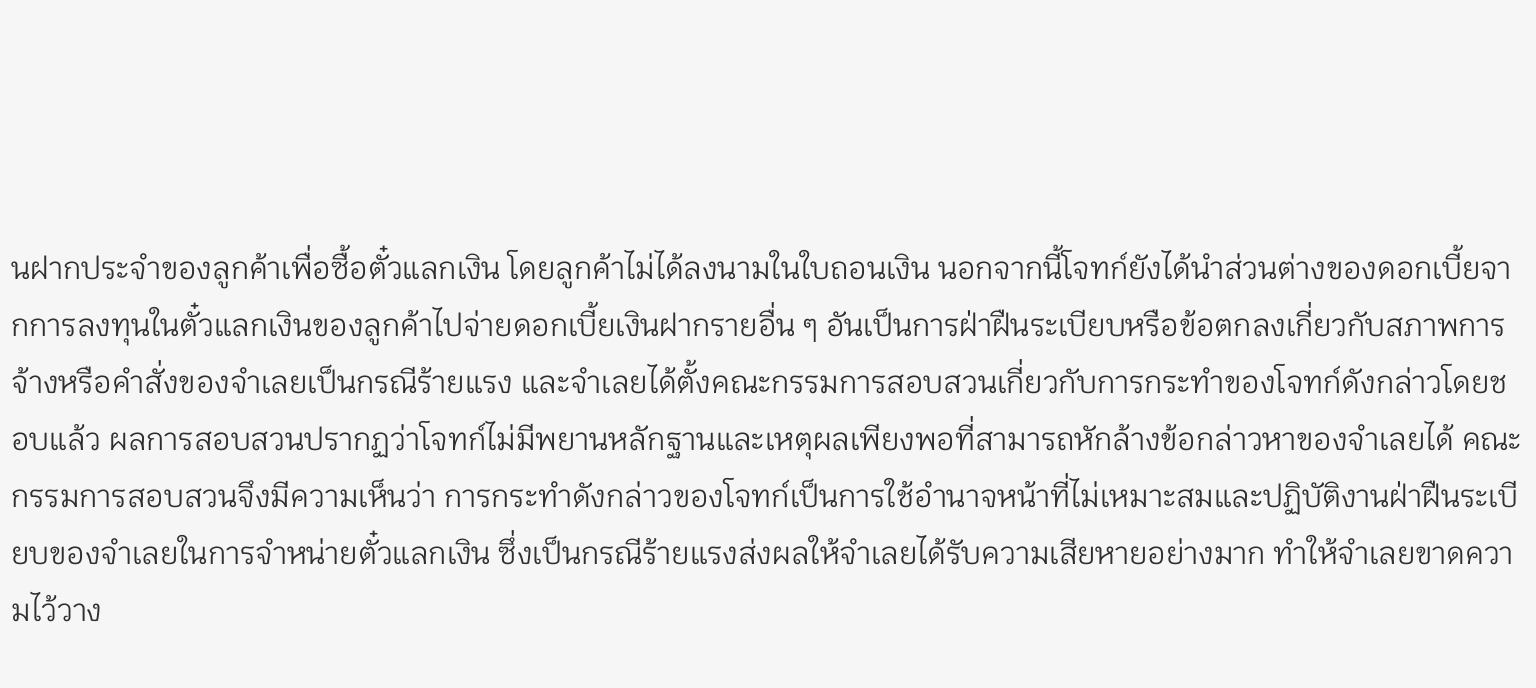นฝากประจำของลูกค้าเพื่อซื้อตั๋วแลกเงิน โดยลูกค้าไม่ได้ลงนามในใบถอนเงิน นอกจากนี้โจทก์ยังได้นำส่วนต่างของดอกเบี้ยจากการลงทุนในตั๋วแลกเงินของลูกค้าไปจ่ายดอกเบี้ยเงินฝากรายอื่น ๆ อันเป็นการฝ่าฝืนระเบียบหรือข้อตกลงเกี่ยวกับสภาพการจ้างหรือคำสั่งของจำเลยเป็นกรณีร้ายแรง และจำเลยได้ตั้งคณะกรรมการสอบสวนเกี่ยวกับการกระทำของโจทก์ดังกล่าวโดยชอบแล้ว ผลการสอบสวนปรากฏว่าโจทก์ไม่มีพยานหลักฐานและเหตุผลเพียงพอที่สามารถหักล้างข้อกล่าวหาของจำเลยได้ คณะกรรมการสอบสวนจึงมีความเห็นว่า การกระทำดังกล่าวของโจทก์เป็นการใช้อำนาจหน้าที่ไม่เหมาะสมและปฏิบัติงานฝ่าฝืนระเบียบของจำเลยในการจำหน่ายตั๋วแลกเงิน ซึ่งเป็นกรณีร้ายแรงส่งผลให้จำเลยได้รับความเสียหายอย่างมาก ทำให้จำเลยขาดความไว้วาง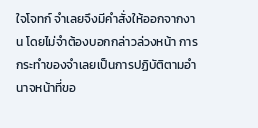ใจโจทก์ จำเลยจึงมีคำสั่งให้ออกจากงาน โดยไม่จำต้องบอกกล่าวล่วงหน้า การกระทำของจำเลยเป็นการปฏิบัติตามอำนาจหน้าที่ขอ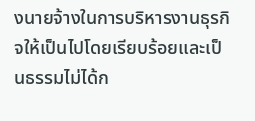งนายจ้างในการบริหารงานธุรกิจให้เป็นไปโดยเรียบร้อยและเป็นธรรมไม่ได้ก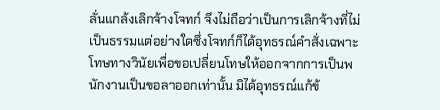ลั่นแกล้งเลิกจ้างโจทก์ จึงไม่ถือว่าเป็นการเลิกจ้างที่ไม่เป็นธรรมแต่อย่างใดซึ่งโจทก์ก็ได้อุทธรณ์คำสั่งเฉพาะโทษทางวินัยเพื่อขอเปลี่ยนโทษให้ออกจากการเป็นพนักงานเป็นขอลาออกเท่านั้น มิได้อุทธรณ์แก้ข้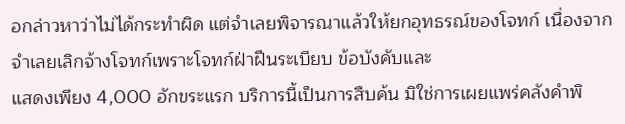อกล่าวหาว่าไม่ได้กระทำผิด แต่จำเลยพิจารณาแล้วให้ยกอุทธรณ์ของโจทก์ เนื่องจากจำเลยเลิกจ้างโจทก์เพราะโจทก์ฝ่าฝืนระเบียบ ข้อบังคับและ
แสดงเพียง 4,000 อักขระแรก บริการนี้เป็นการสืบค้น มิใช่การเผยแพร่คลังคำพิ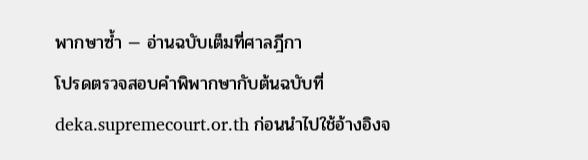พากษาซ้ำ — อ่านฉบับเต็มที่ศาลฎีกา
โปรดตรวจสอบคำพิพากษากับต้นฉบับที่ deka.supremecourt.or.th ก่อนนำไปใช้อ้างอิงจ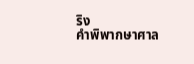ริง
คำพิพากษาศาล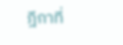ฎีกาที่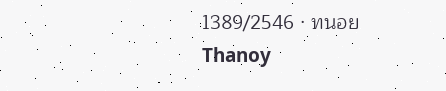1389/2546 · ทนอย Thanoy